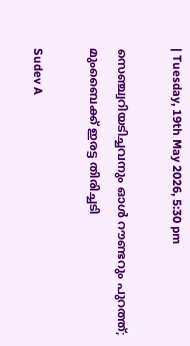| Tuesday, 19th May 2026, 5:30 pm

സെഞ്ച്വറിയടിച്ചവനും ഓൾ റൗണ്ടറും പുറത്ത്; മുംബൈക്ക് ഇരട്ട തിരിച്ചടി

Sudev A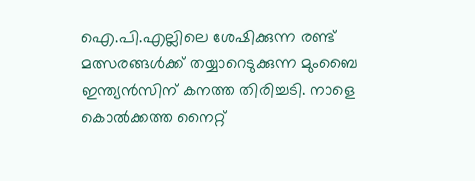ഐ.പി.എല്ലിലെ ശേഷിക്കുന്ന രണ്ട് മത്സരങ്ങള്‍ക്ക് തയ്യാറെടുക്കുന്ന മുംബൈ ഇന്ത്യന്‍സിന് കനത്ത തിരിച്ചടി. നാളെ കൊല്‍ക്കത്ത നൈറ്റ്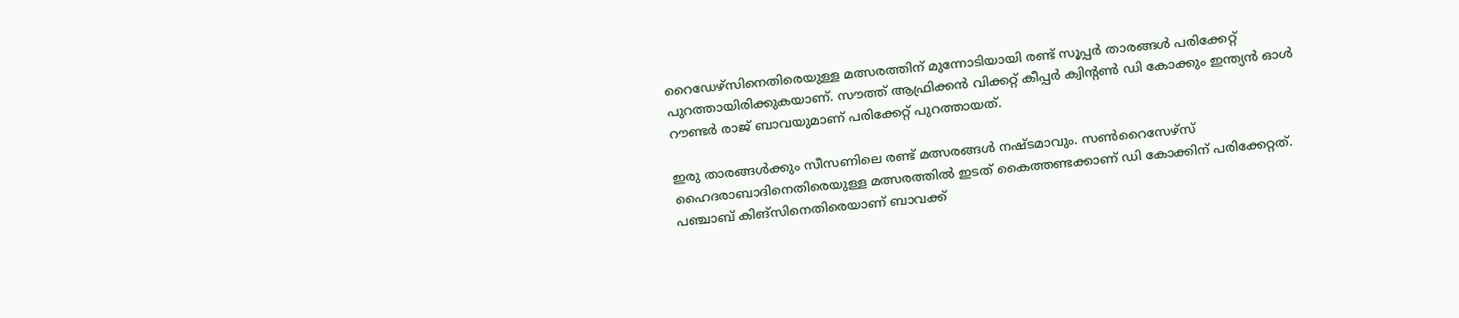റൈഡേഴ്‌സിനെതിരെയുള്ള മത്സരത്തിന് മുന്നോടിയായി രണ്ട് സൂപ്പര്‍ താരങ്ങള്‍ പരിക്കേറ്റ് പുറത്തായിരിക്കുകയാണ്. സൗത്ത് ആഫ്രിക്കന്‍ വിക്കറ്റ് കീപ്പര്‍ ക്വിന്റണ്‍ ഡി കോക്കും ഇന്ത്യന്‍ ഓള്‍ റൗണ്ടര്‍ രാജ് ബാവയുമാണ് പരിക്കേറ്റ് പുറത്തായത്.

ഇരു താരങ്ങള്‍ക്കും സീസണിലെ രണ്ട് മത്സരങ്ങള്‍ നഷ്ടമാവും. സണ്‍റൈസേഴ്സ് ഹൈദരാബാദിനെതിരെയുള്ള മത്സരത്തില്‍ ഇടത് കൈത്തണ്ടക്കാണ് ഡി കോക്കിന് പരിക്കേറ്റത്. പഞ്ചാബ് കിങ്‌സിനെതിരെയാണ് ബാവക്ക്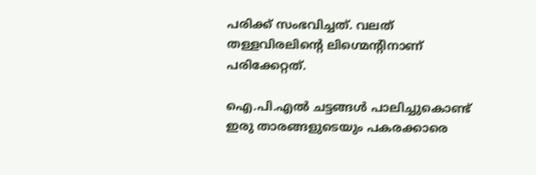പരിക്ക് സംഭവിച്ചത്. വലത് തള്ളവിരലിന്റെ ലിഗ്മെന്റിനാണ് പരിക്കേറ്റത്.

ഐ.പി.എല്‍ ചട്ടങ്ങള്‍ പാലിച്ചുകൊണ്ട് ഇരു താരങ്ങളുടെയും പകരക്കാരെ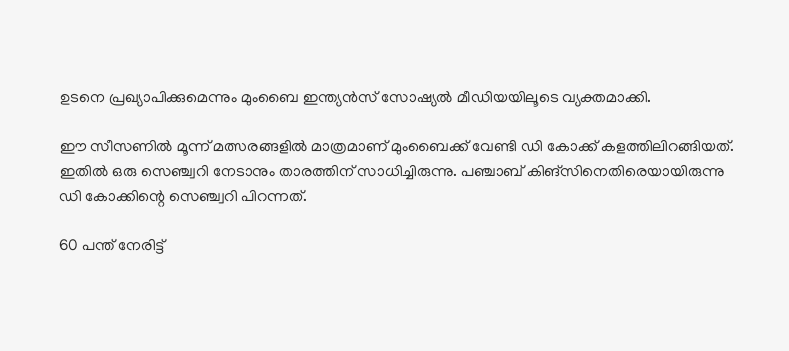ഉടനെ പ്രഖ്യാപിക്കുമെന്നും മുംബൈ ഇന്ത്യന്‍സ് സോഷ്യല്‍ മീഡിയയിലൂടെ വ്യക്തമാക്കി.

ഈ സീസണില്‍ മൂന്ന് മത്സരങ്ങളില്‍ മാത്രമാണ് മുംബൈക്ക് വേണ്ടി ഡി കോക്ക് കളത്തിലിറങ്ങിയത്. ഇതില്‍ ഒരു സെഞ്ച്വറി നേടാനും താരത്തിന് സാധിച്ചിരുന്നു. പഞ്ചാബ് കിങ്‌സിനെതിരെയായിരുന്നു ഡി കോക്കിന്റെ സെഞ്ച്വറി പിറന്നത്.

60 പന്ത് നേരിട്ട്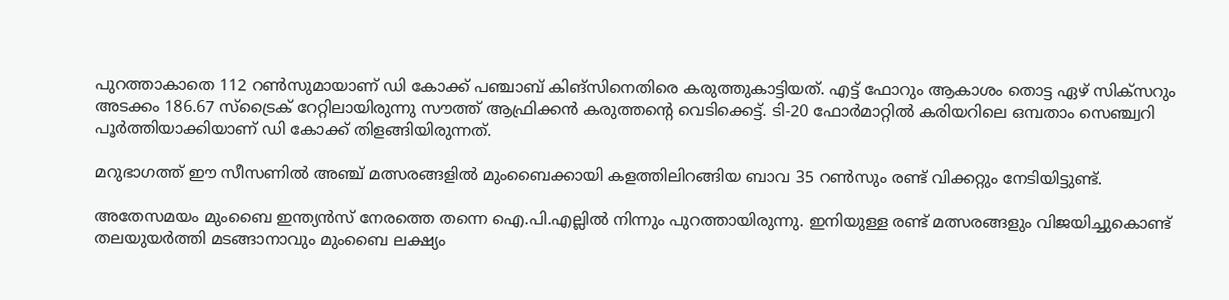പുറത്താകാതെ 112 റണ്‍സുമായാണ് ഡി കോക്ക് പഞ്ചാബ് കിങ്‌സിനെതിരെ കരുത്തുകാട്ടിയത്. എട്ട് ഫോറും ആകാശം തൊട്ട ഏഴ് സിക്‌സറും അടക്കം 186.67 സ്‌ട്രൈക് റേറ്റിലായിരുന്നു സൗത്ത് ആഫ്രിക്കന്‍ കരുത്തന്റെ വെടിക്കെട്ട്. ടി-20 ഫോര്‍മാറ്റില്‍ കരിയറിലെ ഒമ്പതാം സെഞ്ച്വറി പൂര്‍ത്തിയാക്കിയാണ് ഡി കോക്ക് തിളങ്ങിയിരുന്നത്.

മറുഭാഗത്ത് ഈ സീസണില്‍ അഞ്ച് മത്സരങ്ങളില്‍ മുംബൈക്കായി കളത്തിലിറങ്ങിയ ബാവ 35 റണ്‍സും രണ്ട് വിക്കറ്റും നേടിയിട്ടുണ്ട്.

അതേസമയം മുംബൈ ഇന്ത്യന്‍സ് നേരത്തെ തന്നെ ഐ.പി.എല്ലില്‍ നിന്നും പുറത്തായിരുന്നു. ഇനിയുള്ള രണ്ട് മത്സരങ്ങളും വിജയിച്ചുകൊണ്ട് തലയുയര്‍ത്തി മടങ്ങാനാവും മുംബൈ ലക്ഷ്യം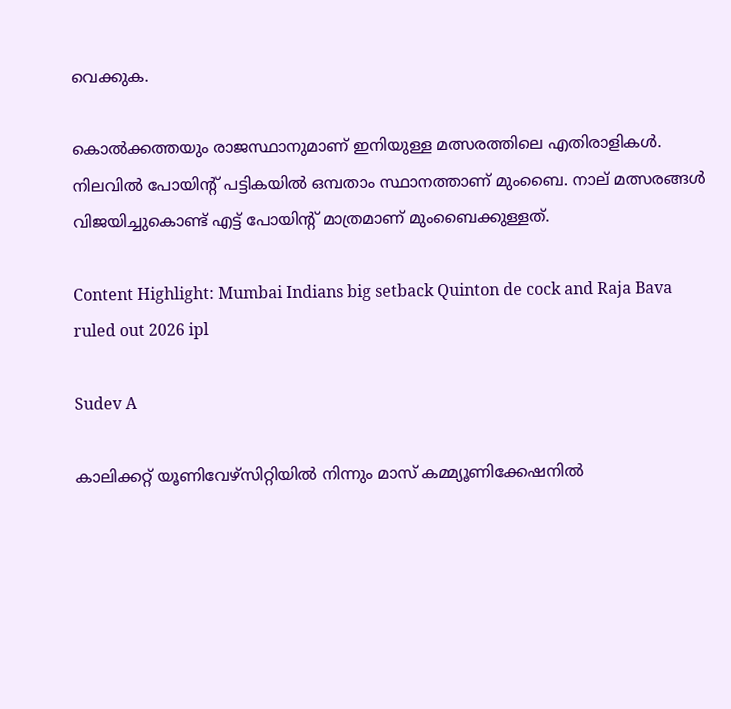വെക്കുക.

കൊല്‍ക്കത്തയും രാജസ്ഥാനുമാണ് ഇനിയുള്ള മത്സരത്തിലെ എതിരാളികള്‍. നിലവില്‍ പോയിന്റ് പട്ടികയില്‍ ഒമ്പതാം സ്ഥാനത്താണ് മുംബൈ. നാല് മത്സരങ്ങള്‍ വിജയിച്ചുകൊണ്ട് എട്ട് പോയിന്റ് മാത്രമാണ് മുംബൈക്കുള്ളത്.

Content Highlight: Mumbai Indians big setback Quinton de cock and Raja Bava ruled out 2026 ipl

Sudev A

കാലിക്കറ്റ് യൂണിവേഴ്‌സിറ്റിയില്‍ നിന്നും മാസ് കമ്മ്യൂണിക്കേഷനില്‍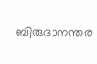ബിരുദാനന്തര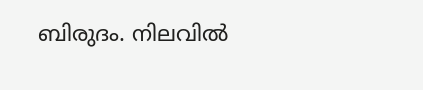ബിരുദം. നിലവില്‍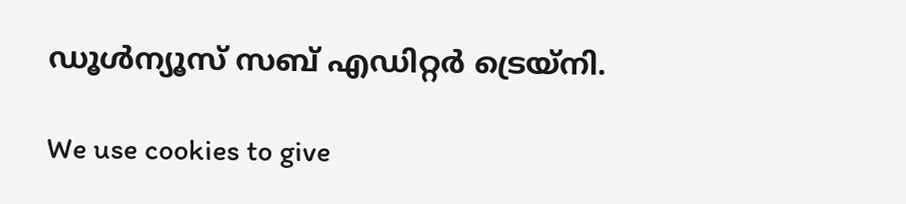ഡൂള്‍ന്യൂസ് സബ് എഡിറ്റര്‍ ട്രെയ്‌നി.

We use cookies to give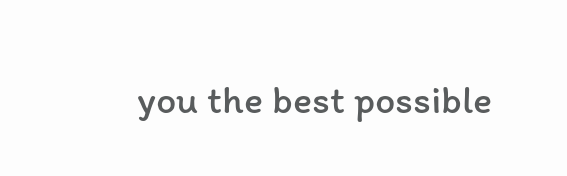you the best possible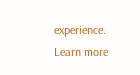experience. Learn more